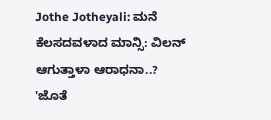Jothe Jotheyali: ಮನೆ ಕೆಲಸದವಳಾದ ಮಾನ್ಸಿ: ವಿಲನ್ ಆಗುತ್ತಾಳಾ ಆರಾಧನಾ..?
'ಜೊತೆ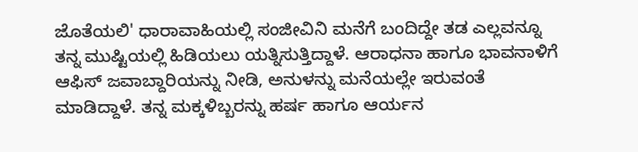ಜೊತೆಯಲಿ' ಧಾರಾವಾಹಿಯಲ್ಲಿ ಸಂಜೀವಿನಿ ಮನೆಗೆ ಬಂದಿದ್ದೇ ತಡ ಎಲ್ಲವನ್ನೂ ತನ್ನ ಮುಷ್ಟಿಯಲ್ಲಿ ಹಿಡಿಯಲು ಯತ್ನಿಸುತ್ತಿದ್ದಾಳೆ. ಆರಾಧನಾ ಹಾಗೂ ಭಾವನಾಳಿಗೆ ಆಫಿಸ್ ಜವಾಬ್ದಾರಿಯನ್ನು ನೀಡಿ, ಅನುಳನ್ನು ಮನೆಯಲ್ಲೇ ಇರುವಂತೆ ಮಾಡಿದ್ದಾಳೆ. ತನ್ನ ಮಕ್ಕಳಿಬ್ಬರನ್ನು ಹರ್ಷ ಹಾಗೂ ಆರ್ಯನ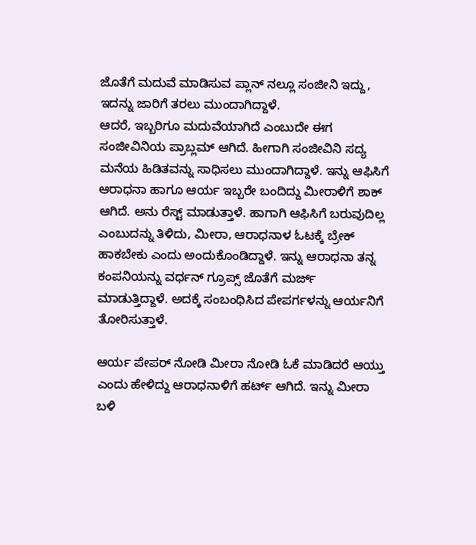ಜೊತೆಗೆ ಮದುವೆ ಮಾಡಿಸುವ ಪ್ಲಾನ್ ನಲ್ಲೂ ಸಂಜೀನಿ ಇದ್ದು, ಇದನ್ನು ಜಾರಿಗೆ ತರಲು ಮುಂದಾಗಿದ್ದಾಳೆ.
ಆದರೆ, ಇಬ್ಬರಿಗೂ ಮದುವೆಯಾಗಿದೆ ಎಂಬುದೇ ಈಗ ಸಂಜೀವಿನಿಯ ಪ್ರಾಬ್ಲಮ್ ಆಗಿದೆ. ಹೀಗಾಗಿ ಸಂಜೀವಿನಿ ಸದ್ಯ ಮನೆಯ ಹಿಡಿತವನ್ನು ಸಾಧಿಸಲು ಮುಂದಾಗಿದ್ದಾಳೆ. ಇನ್ನು ಆಫಿಸಿಗೆ ಆರಾಧನಾ ಹಾಗೂ ಆರ್ಯ ಇಬ್ಬರೇ ಬಂದಿದ್ದು ಮೀರಾಳಿಗೆ ಶಾಕ್ ಆಗಿದೆ. ಅನು ರೆಸ್ಟ್ ಮಾಡುತ್ತಾಳೆ. ಹಾಗಾಗಿ ಆಫಿಸಿಗೆ ಬರುವುದಿಲ್ಲ ಎಂಬುದನ್ನು ತಿಳಿದು, ಮೀರಾ, ಆರಾಧನಾಳ ಓಟಕ್ಕೆ ಬ್ರೇಕ್ ಹಾಕಬೇಕು ಎಂದು ಅಂದುಕೊಂಡಿದ್ದಾಳೆ. ಇನ್ನು ಆರಾಧನಾ ತನ್ನ ಕಂಪನಿಯನ್ನು ವರ್ಧನ್ ಗ್ರೂಪ್ಸ್ ಜೊತೆಗೆ ಮರ್ಜ್ ಮಾಡುತ್ತಿದ್ದಾಳೆ. ಅದಕ್ಕೆ ಸಂಬಂಧಿಸಿದ ಪೇಪರ್ಗಳನ್ನು ಆರ್ಯನಿಗೆ ತೋರಿಸುತ್ತಾಳೆ.

ಆರ್ಯ ಪೇಪರ್ ನೋಡಿ ಮೀರಾ ನೋಡಿ ಓಕೆ ಮಾಡಿದರೆ ಆಯ್ತು ಎಂದು ಹೇಳಿದ್ದು ಆರಾಧನಾಳಿಗೆ ಹರ್ಟ್ ಆಗಿದೆ. ಇನ್ನು ಮೀರಾ ಬಳಿ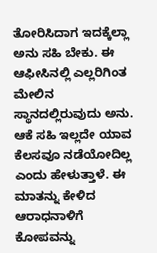ತೋರಿಸಿದಾಗ ಇದಕ್ಕೆಲ್ಲಾ ಅನು ಸಹಿ ಬೇಕು. ಈ ಆಫೀಸಿನಲ್ಲಿ ಎಲ್ಲರಿಗಿಂತ ಮೇಲಿನ ಸ್ಥಾನದಲ್ಲಿರುವುದು ಅನು. ಆಕೆ ಸಹಿ ಇಲ್ಲದೇ ಯಾವ ಕೆಲಸವೂ ನಡೆಯೋದಿಲ್ಲ ಎಂದು ಹೇಳುತ್ತಾಳೆ. ಈ ಮಾತನ್ನು ಕೇಳಿದ ಆರಾಧನಾಳಿಗೆ ಕೋಪವನ್ನು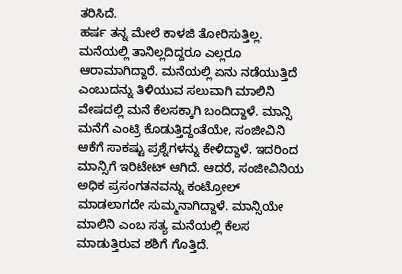ತರಿಸಿದೆ.
ಹರ್ಷ ತನ್ನ ಮೇಲೆ ಕಾಳಜಿ ತೋರಿಸುತ್ತಿಲ್ಲ. ಮನೆಯಲ್ಲಿ ತಾನಿಲ್ಲದಿದ್ದರೂ ಎಲ್ಲರೂ ಆರಾಮಾಗಿದ್ದಾರೆ. ಮನೆಯಲ್ಲಿ ಏನು ನಡೆಯುತ್ತಿದೆ ಎಂಬುದನ್ನು ತಿಳಿಯುವ ಸಲುವಾಗಿ ಮಾಲಿನಿ ವೇಷದಲ್ಲಿ ಮನೆ ಕೆಲಸಕ್ಕಾಗಿ ಬಂದಿದ್ದಾಳೆ. ಮಾನ್ಸಿ ಮನೆಗೆ ಎಂಟ್ರಿ ಕೊಡುತ್ತಿದ್ದಂತೆಯೇ, ಸಂಜೀವಿನಿ ಆಕೆಗೆ ಸಾಕಷ್ಟು ಪ್ರಶ್ನೆಗಳನ್ನು ಕೇಳಿದ್ದಾಳೆ. ಇದರಿಂದ ಮಾನ್ಸಿಗೆ ಇರಿಟೇಟ್ ಆಗಿದೆ. ಆದರೆ, ಸಂಜೀವಿನಿಯ ಅಧಿಕ ಪ್ರಸಂಗತನವನ್ನು ಕಂಟ್ರೋಲ್ ಮಾಡಲಾಗದೇ ಸುಮ್ಮನಾಗಿದ್ದಾಳೆ. ಮಾನ್ಸಿಯೇ ಮಾಲಿನಿ ಎಂಬ ಸತ್ಯ ಮನೆಯಲ್ಲಿ ಕೆಲಸ ಮಾಡುತ್ತಿರುವ ಶಶಿಗೆ ಗೊತ್ತಿದೆ.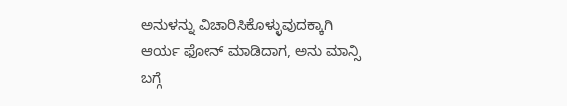ಅನುಳನ್ನು ವಿಚಾರಿಸಿಕೊಳ್ಳುವುದಕ್ಕಾಗಿ ಆರ್ಯ ಫೋನ್ ಮಾಡಿದಾಗ, ಅನು ಮಾನ್ಸಿ ಬಗ್ಗೆ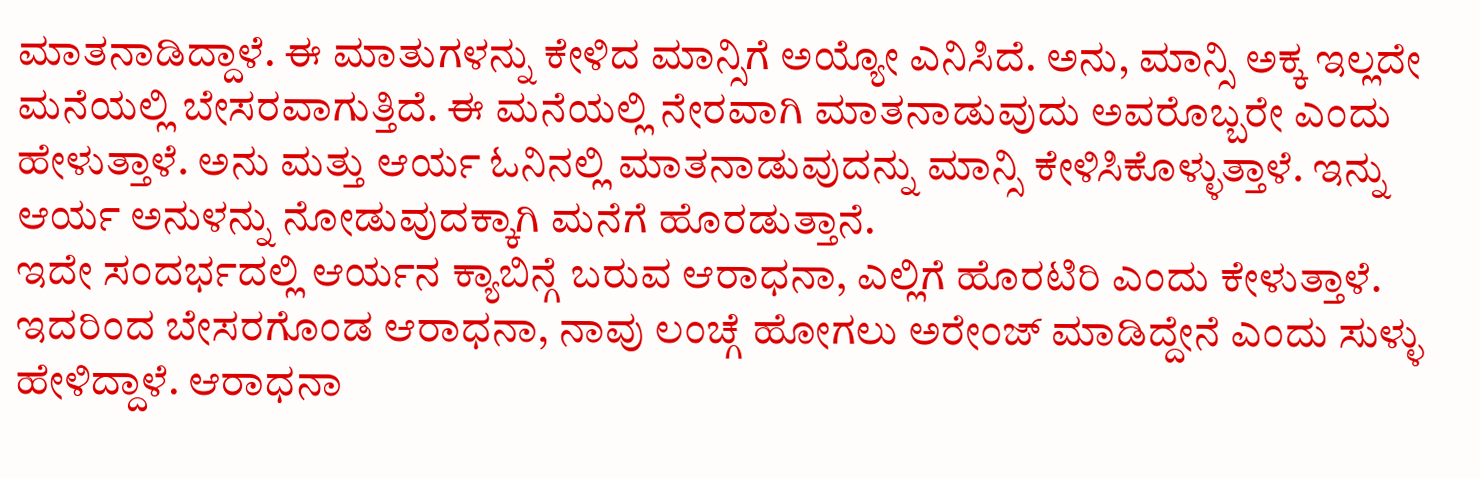ಮಾತನಾಡಿದ್ದಾಳೆ. ಈ ಮಾತುಗಳನ್ನು ಕೇಳಿದ ಮಾನ್ಸಿಗೆ ಅಯ್ಯೋ ಎನಿಸಿದೆ. ಅನು, ಮಾನ್ಸಿ ಅಕ್ಕ ಇಲ್ಲದೇ ಮನೆಯಲ್ಲಿ ಬೇಸರವಾಗುತ್ತಿದೆ. ಈ ಮನೆಯಲ್ಲಿ ನೇರವಾಗಿ ಮಾತನಾಡುವುದು ಅವರೊಬ್ಬರೇ ಎಂದು ಹೇಳುತ್ತಾಳೆ. ಅನು ಮತ್ತು ಆರ್ಯ ಓನಿನಲ್ಲಿ ಮಾತನಾಡುವುದನ್ನು ಮಾನ್ಸಿ ಕೇಳಿಸಿಕೊಳ್ಳುತ್ತಾಳೆ. ಇನ್ನು ಆರ್ಯ ಅನುಳನ್ನು ನೋಡುವುದಕ್ಕಾಗಿ ಮನೆಗೆ ಹೊರಡುತ್ತಾನೆ.
ಇದೇ ಸಂದರ್ಭದಲ್ಲಿ ಆರ್ಯನ ಕ್ಯಾಬಿನ್ಗೆ ಬರುವ ಆರಾಧನಾ, ಎಲ್ಲಿಗೆ ಹೊರಟಿರಿ ಎಂದು ಕೇಳುತ್ತಾಳೆ. ಇದರಿಂದ ಬೇಸರಗೊಂಡ ಆರಾಧನಾ, ನಾವು ಲಂಚ್ಗೆ ಹೋಗಲು ಅರೇಂಜ್ ಮಾಡಿದ್ದೇನೆ ಎಂದು ಸುಳ್ಳು ಹೇಳಿದ್ದಾಳೆ. ಆರಾಧನಾ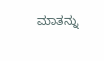ಮಾತನ್ನು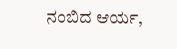ನಂಬಿದ ಆರ್ಯ,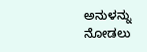ಅನುಳನ್ನು ನೋಡಲು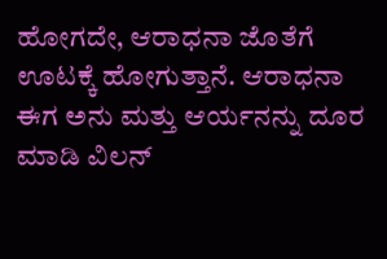ಹೋಗದೇ, ಆರಾಧನಾ ಜೊತೆಗೆ ಊಟಕ್ಕೆ ಹೋಗುತ್ತಾನೆ. ಆರಾಧನಾ ಈಗ ಅನು ಮತ್ತು ಆರ್ಯನನ್ನು ದೂರ ಮಾಡಿ ವಿಲನ್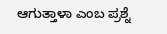ಆಗುತ್ತಾಳಾ ಎಂಬ ಪ್ರಶ್ನೆ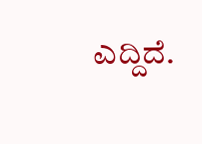ಎದ್ದಿದೆ.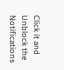Click it and Unblock the Notifications